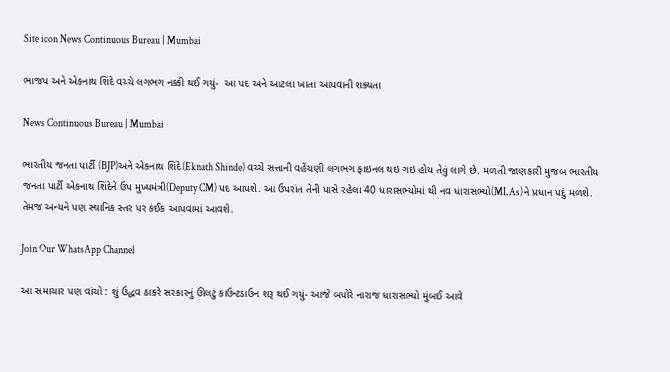Site icon News Continuous Bureau | Mumbai

ભાજપ અને એકનાથ શિંદે વચ્ચે લગભગ નક્કી થઈ ગયું-  આ પદ અને આટલા ખાતા આપવાની શક્યતા

News Continuous Bureau | Mumbai

ભારતીય જનતા પાર્ટી (BJP)અને એકનાથ શિંદે(Eknath Shinde) વચ્ચે સત્તાની વહેંચણી લગભગ ફાઇનલ થઇ ગઇ હોય તેવું લાગે છે. મળતી જાણકારી મુજબ ભારતીય જનતા પાર્ટી એકનાથ શિંદેને ઉપ મુખ્યમંત્રી(Deputy CM) પદ આપશે. આ ઉપરાંત તેની પાસે રહેલા 40 ધારાસભ્યોમાં થી નવ ધારાસભ્યો(MLAs)ને પ્રધાન પદું મળશે. તેમજ અન્યને પણ સ્થાનિક સ્તર પર કંઈક આપવામાં આવશે.

Join Our WhatsApp Channel

આ સમાચાર પણ વાંચો : શું ઉદ્ધવ ઠાકરે સરકારનું ઊલટું કાઉન્ટડાઉન શરૂ થઈ ગયું- આજે બપોરે નારાજ ધારાસભ્યો મુંબઈ આવે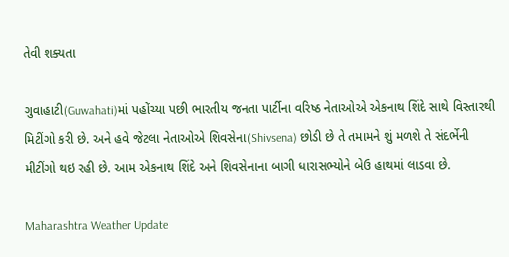તેવી શક્યતા

ગુવાહાટી(Guwahati)માં પહોંચ્યા પછી ભારતીય જનતા પાર્ટીના વરિષ્ઠ નેતાઓએ એકનાથ શિંદે સાથે વિસ્તારથી મિટીંગો કરી છે. અને હવે જેટલા નેતાઓએ શિવસેના(Shivsena) છોડી છે તે તમામને શું મળશે તે સંદર્ભેની મીટીંગો થઇ રહી છે. આમ એકનાથ શિંદે અને શિવસેનાના બાગી ધારાસભ્યોને બેઉ હાથમાં લાડવા છે.

Maharashtra Weather Update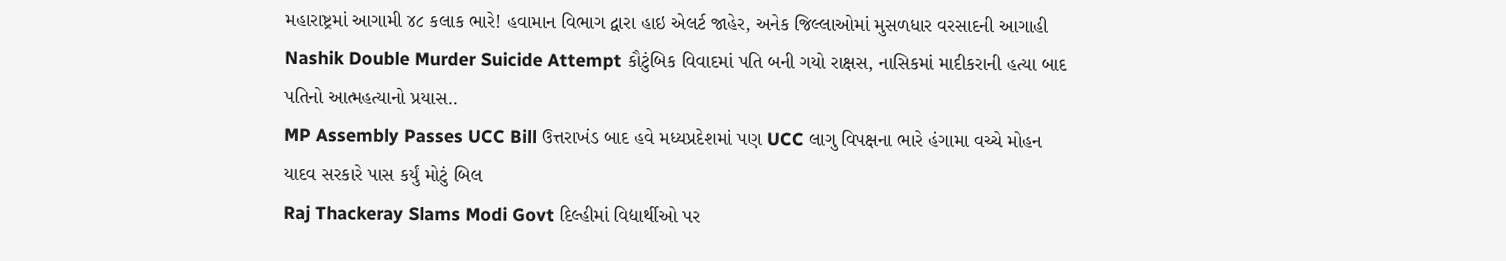મહારાષ્ટ્રમાં આગામી ૪૮ કલાક ભારે! હવામાન વિભાગ દ્વારા હાઇ એલર્ટ જાહેર, અનેક જિલ્લાઓમાં મુસળધાર વરસાદની આગાહી
Nashik Double Murder Suicide Attempt કૌટુંબિક વિવાદમાં પતિ બની ગયો રાક્ષસ, નાસિકમાં માદીકરાની હત્યા બાદ પતિનો આત્મહત્યાનો પ્રયાસ..
MP Assembly Passes UCC Bill ઉત્તરાખંડ બાદ હવે મધ્યપ્રદેશમાં પણ UCC લાગુ વિપક્ષના ભારે હંગામા વચ્ચે મોહન યાદવ સરકારે પાસ કર્યું મોટું બિલ
Raj Thackeray Slams Modi Govt દિલ્હીમાં વિદ્યાર્થીઓ પર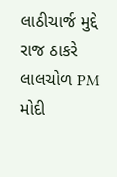લાઠીચાર્જ મુદ્દે રાજ ઠાકરે લાલચોળ PM મોદી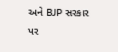અને BJP સરકાર પર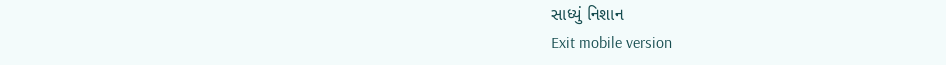સાધ્યું નિશાન
Exit mobile version